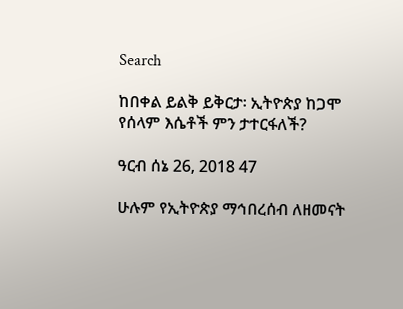Search

ከበቀል ይልቅ ይቅርታ፡ ኢትዮጵያ ከጋሞ የሰላም እሴቶች ምን ታተርፋለች?

ዓርብ ሰኔ 26, 2018 47

ሁሉም የኢትዮጵያ ማኅበረሰብ ለዘመናት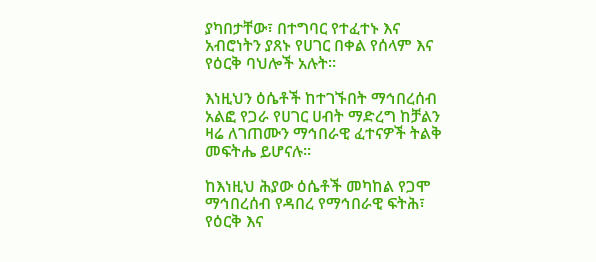ያካበታቸው፣ በተግባር የተፈተኑ እና አብሮነትን ያጸኑ የሀገር በቀል የሰላም እና የዕርቅ ባህሎች አሉት።

እነዚህን ዕሴቶች ከተገኙበት ማኅበረሰብ አልፎ የጋራ የሀገር ሀብት ማድረግ ከቻልን ዛሬ ለገጠሙን ማኅበራዊ ፈተናዎች ትልቅ መፍትሔ ይሆናሉ።

ከእነዚህ ሕያው ዕሴቶች መካከል የጋሞ ማኅበረሰብ የዳበረ የማኅበራዊ ፍትሕ፣ የዕርቅ እና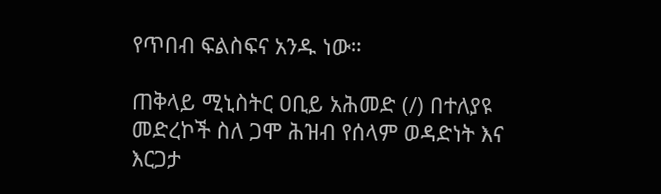የጥበብ ፍልስፍና አንዱ ነው።

ጠቅላይ ሚኒስትር ዐቢይ አሕመድ (/) በተለያዩ መድረኮች ስለ ጋሞ ሕዝብ የሰላም ወዳድነት እና እርጋታ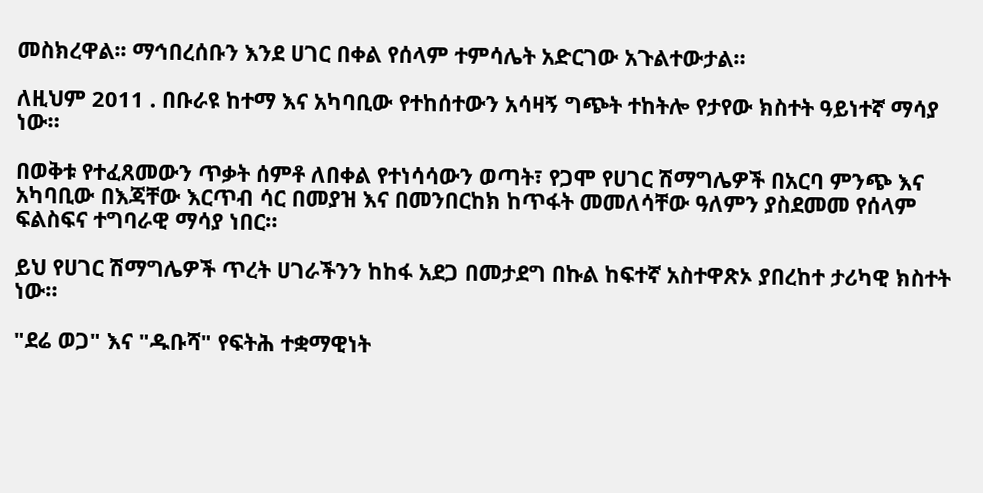መስክረዋል፡፡ ማኅበረሰቡን እንደ ሀገር በቀል የሰላም ተምሳሌት አድርገው አጉልተውታል።

ለዚህም 2011 . በቡራዩ ከተማ እና አካባቢው የተከሰተውን አሳዛኝ ግጭት ተከትሎ የታየው ክስተት ዓይነተኛ ማሳያ ነው።

በወቅቱ የተፈጸመውን ጥቃት ሰምቶ ለበቀል የተነሳሳውን ወጣት፣ የጋሞ የሀገር ሽማግሌዎች በአርባ ምንጭ እና አካባቢው በእጃቸው እርጥብ ሳር በመያዝ እና በመንበርከክ ከጥፋት መመለሳቸው ዓለምን ያስደመመ የሰላም ፍልስፍና ተግባራዊ ማሳያ ነበር።

ይህ የሀገር ሽማግሌዎች ጥረት ሀገራችንን ከከፋ አደጋ በመታደግ በኩል ከፍተኛ አስተዋጽኦ ያበረከተ ታሪካዊ ክስተት ነው።

"ደሬ ወጋ" እና "ዱቡሻ" የፍትሕ ተቋማዊነት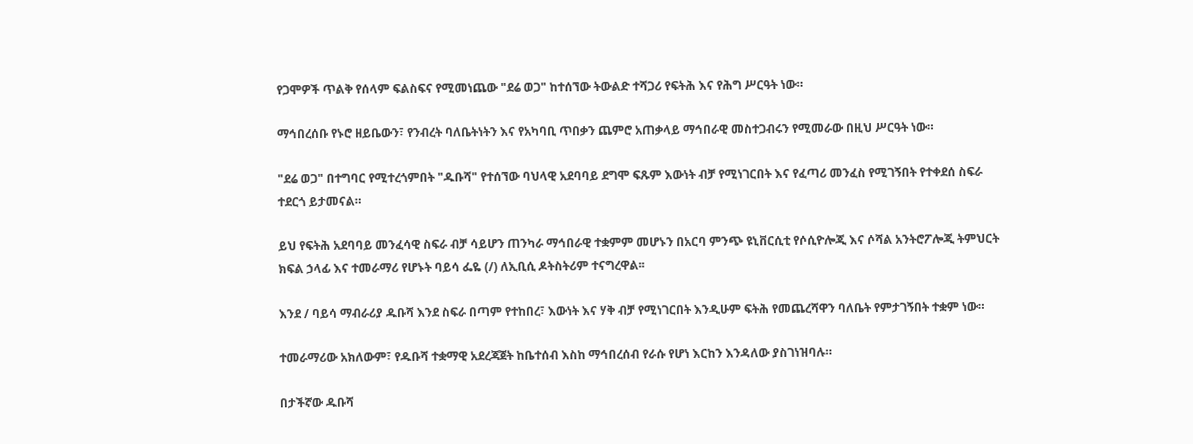የጋሞዎች ጥልቅ የሰላም ፍልስፍና የሚመነጨው "ደሬ ወጋ" ከተሰኘው ትውልድ ተሻጋሪ የፍትሕ እና የሕግ ሥርዓት ነው።

ማኅበረሰቡ የኑሮ ዘይቤውን፣ የንብረት ባለቤትነትን እና የአካባቢ ጥበቃን ጨምሮ አጠቃላይ ማኅበራዊ መስተጋብሩን የሚመራው በዚህ ሥርዓት ነው።

"ደሬ ወጋ" በተግባር የሚተረጎምበት "ዱቡሻ" የተሰኘው ባህላዊ አደባባይ ደግሞ ፍጹም እውነት ብቻ የሚነገርበት እና የፈጣሪ መንፈስ የሚገኝበት የተቀደሰ ስፍራ ተደርጎ ይታመናል።

ይህ የፍትሕ አደባባይ መንፈሳዊ ስፍራ ብቻ ሳይሆን ጠንካራ ማኅበራዊ ተቋምም መሆኑን በአርባ ምንጭ ዩኒቨርሲቲ የሶሲዮሎጂ እና ሶሻል አንትሮፖሎጂ ትምህርት ክፍል ኃላፊ እና ተመራማሪ የሆኑት ባይሳ ፌዬ (/) ለኢቢሲ ዶትስትሪም ተናግረዋል፡፡

እንደ / ባይሳ ማብራሪያ ዱቡሻ እንደ ስፍራ በጣም የተከበረ፣ እውነት እና ሃቅ ብቻ የሚነገርበት እንዲሁም ፍትሕ የመጨረሻዋን ባለቤት የምታገኝበት ተቋም ነው።

ተመራማሪው አክለውም፣ የዱቡሻ ተቋማዊ አደረጃጀት ከቤተሰብ እስከ ማኅበረሰብ የራሱ የሆነ እርከን እንዳለው ያስገነዝባሉ።

በታችኛው ዱቡሻ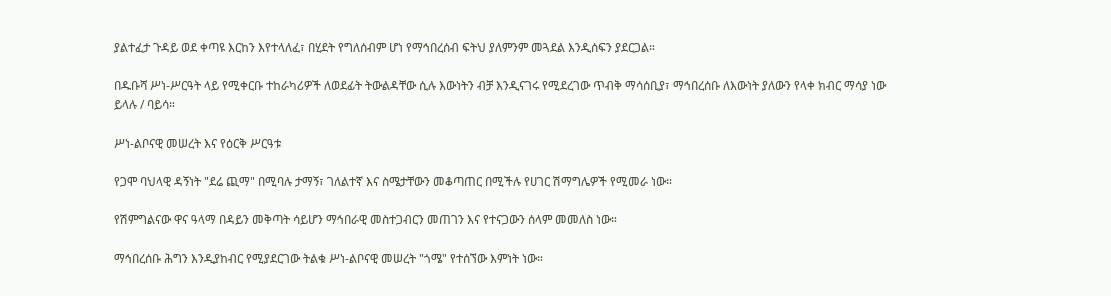ያልተፈታ ጉዳይ ወደ ቀጣዩ እርከን እየተላለፈ፣ በሂደት የግለሰብም ሆነ የማኅበረሰብ ፍትህ ያለምንም መጓደል እንዲሰፍን ያደርጋል።

በዱቡሻ ሥነ-ሥርዓት ላይ የሚቀርቡ ተከራካሪዎች ለወደፊት ትውልዳቸው ሲሉ እውነትን ብቻ እንዲናገሩ የሚደረገው ጥብቅ ማሳሰቢያ፣ ማኅበረሰቡ ለእውነት ያለውን የላቀ ክብር ማሳያ ነው ይላሉ / ባይሳ።

ሥነ-ልቦናዊ መሠረት እና የዕርቅ ሥርዓቱ

የጋሞ ባህላዊ ዳኝነት "ደሬ ጪማ" በሚባሉ ታማኝ፣ ገለልተኛ እና ስሜታቸውን መቆጣጠር በሚችሉ የሀገር ሽማግሌዎች የሚመራ ነው።

የሽምግልናው ዋና ዓላማ በዳይን መቅጣት ሳይሆን ማኅበራዊ መስተጋብርን መጠገን እና የተናጋውን ሰላም መመለስ ነው።

ማኅበረሰቡ ሕግን እንዲያከብር የሚያደርገው ትልቁ ሥነ-ልቦናዊ መሠረት "ጎሜ" የተሰኘው እምነት ነው።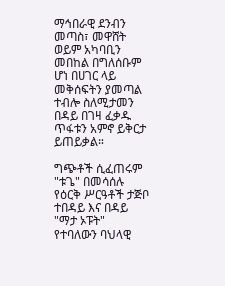ማኅበራዊ ደንብን መጣስ፣ መዋሸት ወይም አካባቢን መበከል በግለሰቡም ሆነ በሀገር ላይ መቅሰፍትን ያመጣል ተብሎ ስለሚታመን በዳይ በገዛ ፈቃዱ ጥፋቱን አምኖ ይቅርታ ይጠይቃል።

ግጭቶች ሲፈጠሩም "ቱጌ" በመሳሰሉ የዕርቅ ሥርዓቶች ታጅቦ ተበዳይ እና በዳይ "ማታ ኦፑት" የተባለውን ባህላዊ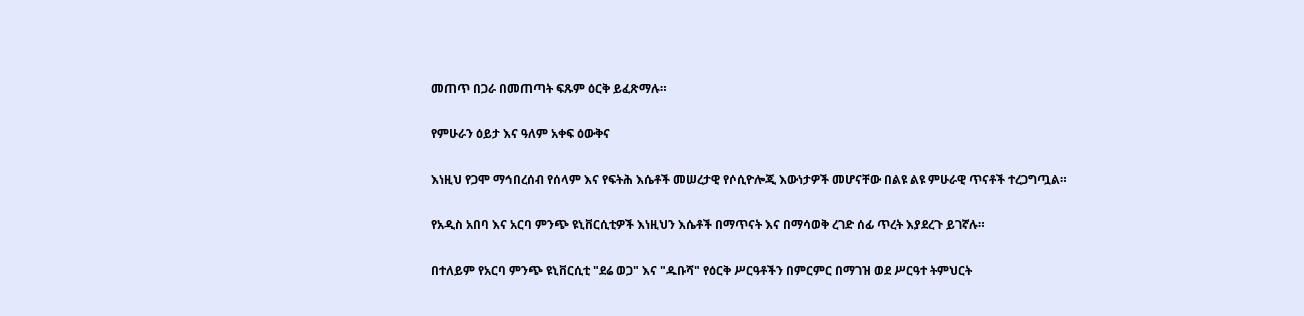መጠጥ በጋራ በመጠጣት ፍጹም ዕርቅ ይፈጽማሉ።

የምሁራን ዕይታ እና ዓለም አቀፍ ዕውቅና

እነዚህ የጋሞ ማኅበረሰብ የሰላም እና የፍትሕ እሴቶች መሠረታዊ የሶሲዮሎጂ እውነታዎች መሆናቸው በልዩ ልዩ ምሁራዊ ጥናቶች ተረጋግጧል።

የአዲስ አበባ እና አርባ ምንጭ ዩኒቨርሲቲዎች እነዚህን እሴቶች በማጥናት እና በማሳወቅ ረገድ ሰፊ ጥረት እያደረጉ ይገኛሉ።

በተለይም የአርባ ምንጭ ዩኒቨርሲቲ "ደሬ ወጋ" እና "ዱቡሻ" የዕርቅ ሥርዓቶችን በምርምር በማገዝ ወደ ሥርዓተ ትምህርት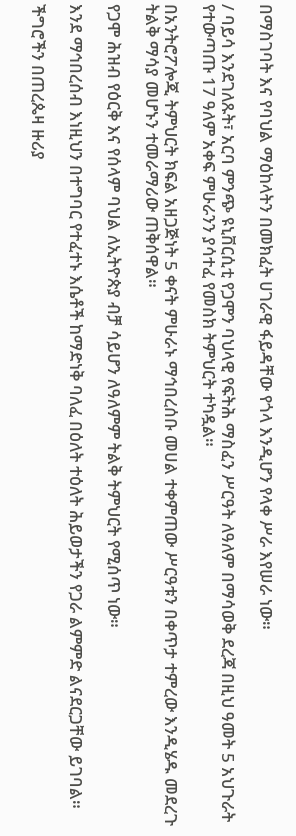በማስገባት እና የባህል ማዕከላትን በመክፈት ሀገራዊ ፋይዳቸው የጎላ እንዲሆን የላቀ ሥራ እየሠራ ነው።

/ ባይሳ እንደገለጹት፣ አርባ ምንጭ ዩኒቨርሲቲ የጋሞን ባህላዊ የፍትሕ ማስፈን ሥርዓት ለዓለም በማሳወቅ ደረጃ በዚህ ዓመት 5 አህጉራት የተውጣጡ 17 ዓለም አቀፍ ምሁራንን ያሳተፈ የመስክ ትምህርት ተካዷል።

በአንትሮፖሎጂ ትምህርት ክፍል አዘጋጅነት 5 ቀናት ምሁራኑ ማኅበረሰቡ መሀል ተቀምጠው ሥርዓቱን በቀጥታ ተምረው እንዲሄዱ መደረጉ ትልቅ ማሳያ መሆኑን ተመራማሪው ጠቅሰዋል።

የጋሞ ሕዝብ የዕርቅ እና የሰላም ባህል ለኢትዮጵያ ብቻ ሳይሆን ለዓለምም ትልቅ ትምህርት የሚሰጥ ነው።

እንደ ማኅበረሰብ እነዚህን በተግባር የተፈተኑ እሴቶች ከማድነቅ ባለፈ በዕለት ተዕለት ሕይወታችን የጋራ ልምምድ ልናደርጋቸው ይገባል።

ችግሮችን በጠረጴዛ ዙሪያ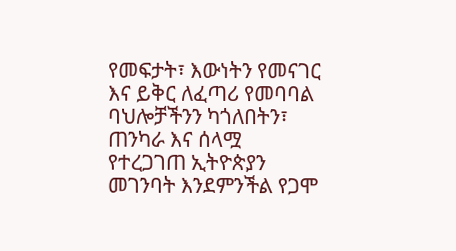የመፍታት፣ እውነትን የመናገር እና ይቅር ለፈጣሪ የመባባል ባህሎቻችንን ካጎለበትን፣ ጠንካራ እና ሰላሟ የተረጋገጠ ኢትዮጵያን መገንባት እንደምንችል የጋሞ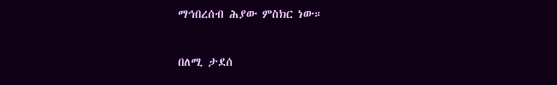ማኅበረሰብ ሕያው ምስክር ነው።

በለሚ ታደሰ